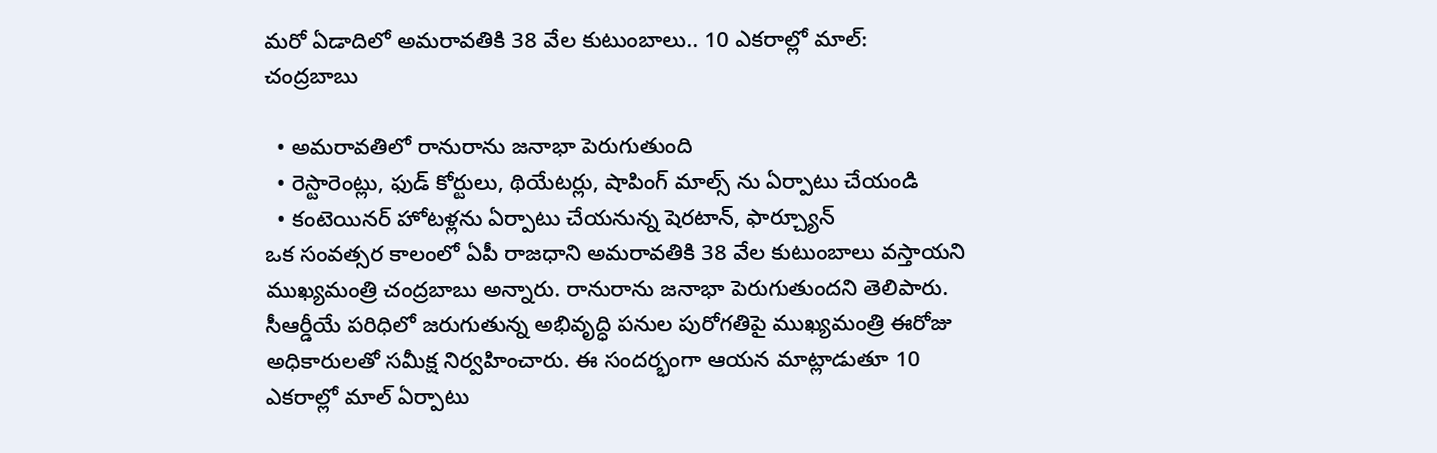మరో ఏడాదిలో అమరావతికి 38 వేల కుటుంబాలు.. 10 ఎకరాల్లో మాల్: చంద్రబాబు

  • అమరావతిలో రానురాను జనాభా పెరుగుతుంది
  • రెస్టారెంట్లు, ఫుడ్ కోర్టులు, థియేటర్లు, షాపింగ్ మాల్స్ ను ఏర్పాటు చేయండి
  • కంటెయినర్ హోటళ్లను ఏర్పాటు చేయనున్న షెరటాన్, ఫార్చ్యూన్
ఒక సంవత్సర కాలంలో ఏపీ రాజధాని అమరావతికి 38 వేల కుటుంబాలు వస్తాయని ముఖ్యమంత్రి చంద్రబాబు అన్నారు. రానురాను జనాభా పెరుగుతుందని తెలిపారు. సీఆర్డీయే పరిధిలో జరుగుతున్న అభివృద్ధి పనుల పురోగతిపై ముఖ్యమంత్రి ఈరోజు అధికారులతో సమీక్ష నిర్వహించారు. ఈ సందర్భంగా ఆయన మాట్లాడుతూ 10 ఎకరాల్లో మాల్ ఏర్పాటు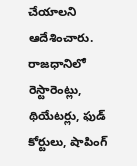చేయాలని ఆదేశించారు. రాజధానిలో రెస్టారెంట్లు, థియేటర్లు, ఫుడ్ కోర్టులు, షాపింగ్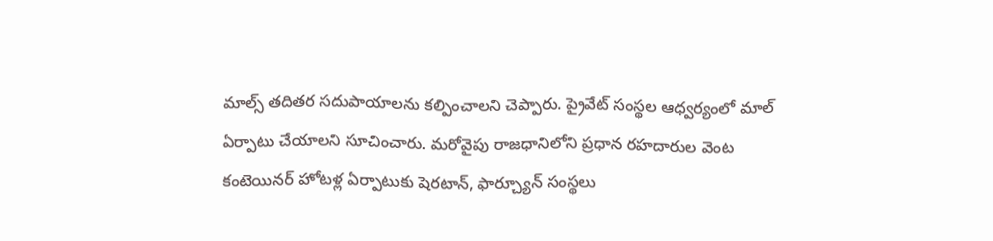మాల్స్ తదితర సదుపాయాలను కల్పించాలని చెప్పారు. ప్రైవేట్ సంస్థల ఆధ్వర్యంలో మాల్ ఏర్పాటు చేయాలని సూచించారు. మరోవైపు రాజధానిలోని ప్రధాన రహదారుల వెంట కంటెయినర్ హోటళ్ల ఏర్పాటుకు షెరటాన్, ఫార్చ్యూన్ సంస్థలు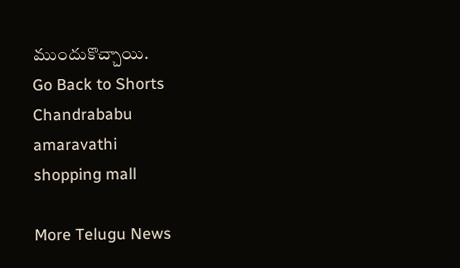ముందుకొచ్చాయి.
Go Back to Shorts
Chandrababu
amaravathi
shopping mall

More Telugu News